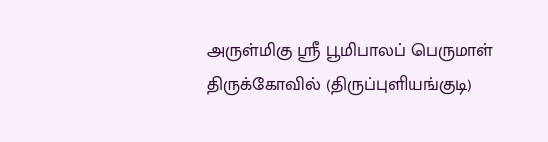அருள்மிகு ஸ்ரீ பூமிபாலப் பெருமாள் திருக்கோவில் (திருப்புளியங்குடி)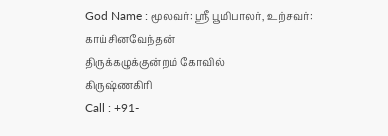God Name : மூலவர்: ஸ்ரீ பூமிபாலர், உற்சவர்: காய்சினவேந்தன்
திருக்கழுக்குன்றம் கோவில்
கிருஷ்ணகிரி
Call : +91-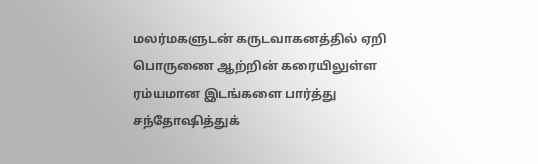மலர்மகளுடன் கருடவாகனத்தில் ஏறி பொருணை ஆற்றின் கரையிலுள்ள ரம்யமான இடங்களை பார்த்து சந்தோஷித்துக்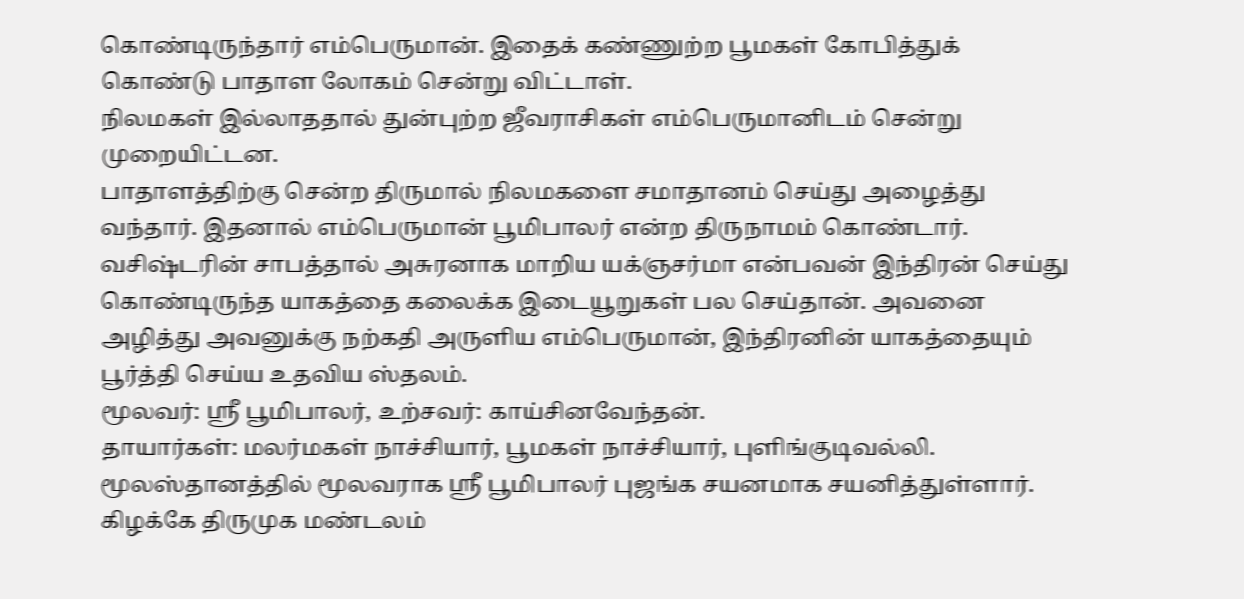கொண்டிருந்தார் எம்பெருமான். இதைக் கண்ணுற்ற பூமகள் கோபித்துக் கொண்டு பாதாள லோகம் சென்று விட்டாள்.
நிலமகள் இல்லாததால் துன்புற்ற ஜீவராசிகள் எம்பெருமானிடம் சென்று முறையிட்டன.
பாதாளத்திற்கு சென்ற திருமால் நிலமகளை சமாதானம் செய்து அழைத்து வந்தார். இதனால் எம்பெருமான் பூமிபாலர் என்ற திருநாமம் கொண்டார்.
வசிஷ்டரின் சாபத்தால் அசுரனாக மாறிய யக்ஞசர்மா என்பவன் இந்திரன் செய்து கொண்டிருந்த யாகத்தை கலைக்க இடையூறுகள் பல செய்தான். அவனை அழித்து அவனுக்கு நற்கதி அருளிய எம்பெருமான், இந்திரனின் யாகத்தையும் பூர்த்தி செய்ய உதவிய ஸ்தலம்.
மூலவர்: ஸ்ரீ பூமிபாலர், உற்சவர்: காய்சினவேந்தன்.
தாயார்கள்: மலர்மகள் நாச்சியார், பூமகள் நாச்சியார், புளிங்குடிவல்லி.
மூலஸ்தானத்தில் மூலவராக ஸ்ரீ பூமிபாலர் புஜங்க சயனமாக சயனித்துள்ளார். கிழக்கே திருமுக மண்டலம்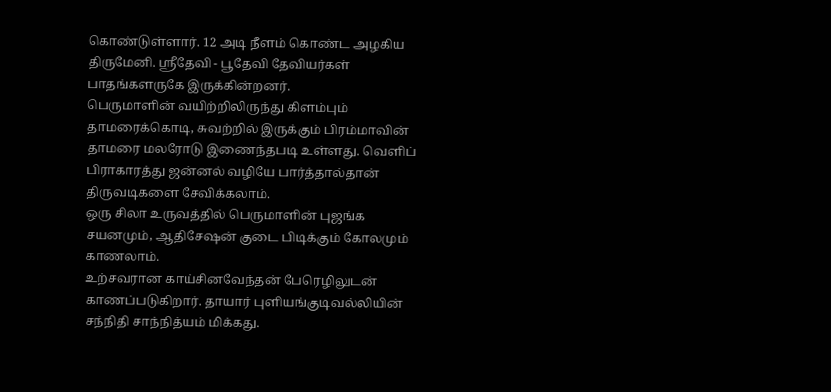கொண்டுள்ளார். 12 அடி நீளம் கொண்ட அழகிய திருமேனி. ஸ்ரீதேவி - பூதேவி தேவியர்கள் பாதங்களருகே இருக்கின்றனர்.
பெருமாளின் வயிற்றிலிருந்து கிளம்பும் தாமரைக்கொடி, சுவற்றில் இருக்கும் பிரம்மாவின் தாமரை மலரோடு இணைந்தபடி உள்ளது. வெளிப் பிராகாரத்து ஜன்னல் வழியே பார்த்தால்தான் திருவடிகளை சேவிக்கலாம்.
ஒரு சிலா உருவத்தில் பெருமாளின் புஜங்க சயனமும், ஆதிசேஷன் குடை பிடிக்கும் கோலமும் காணலாம்.
உற்சவரான காய்சினவேந்தன் பேரெழிலுடன் காணப்படுகிறார். தாயார் புளியங்குடிவல்லியின் சந்நிதி சாந்நித்யம் மிக்கது.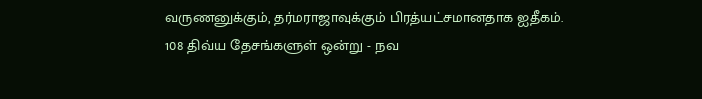வருணனுக்கும், தர்மராஜாவுக்கும் பிரத்யட்சமானதாக ஐதீகம்.
108 திவ்ய தேசங்களுள் ஒன்று - நவ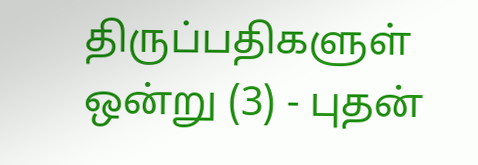திருப்பதிகளுள் ஒன்று (3) - புதன்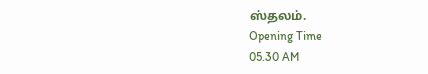ஸ்தலம்.
Opening Time
05.30 AM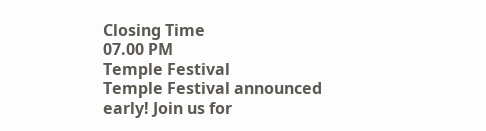Closing Time
07.00 PM
Temple Festival
Temple Festival announced early! Join us for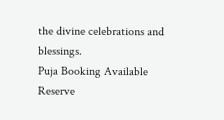the divine celebrations and blessings.
Puja Booking Available
Reserve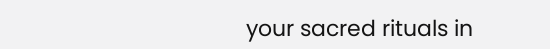your sacred rituals in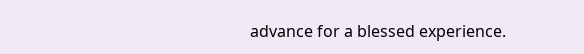advance for a blessed experience.